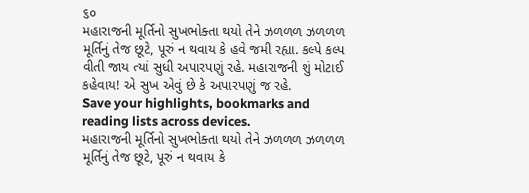૬૦
મહારાજની મૂર્તિનો સુખભોક્તા થયો તેને ઝળળળ ઝળળળ મૂર્તિનું તેજ છૂટે, પૂરું ન થવાય કે હવે જમી રહ્યા. કલ્પે કલ્પ વીતી જાય ત્યાં સુધી અપારપણું રહે. મહારાજની શું મોટાઈ કહેવાય! એ સુખ એવું છે કે અપારપણું જ રહે.
Save your highlights, bookmarks and reading lists across devices.
મહારાજની મૂર્તિનો સુખભોક્તા થયો તેને ઝળળળ ઝળળળ મૂર્તિનું તેજ છૂટે, પૂરું ન થવાય કે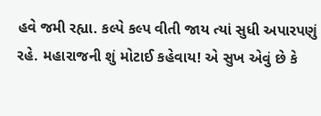હવે જમી રહ્યા. કલ્પે કલ્પ વીતી જાય ત્યાં સુધી અપારપણું રહે. મહારાજની શું મોટાઈ કહેવાય! એ સુખ એવું છે કે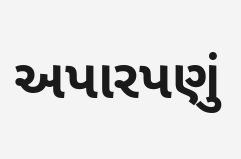અપારપણું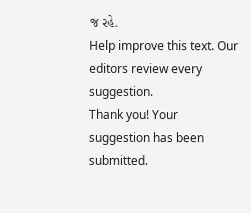જ રહે.
Help improve this text. Our editors review every suggestion.
Thank you! Your suggestion has been submitted.